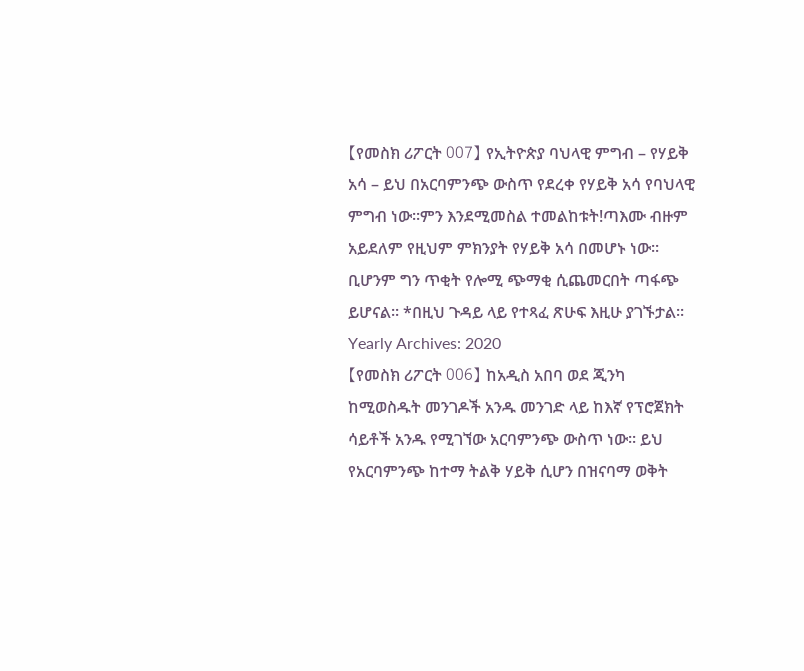【የመስክ ሪፖርት 007】 የኢትዮጵያ ባህላዊ ምግብ – የሃይቅ አሳ – ይህ በአርባምንጭ ውስጥ የደረቀ የሃይቅ አሳ የባህላዊ ምግብ ነው፡፡ምን እንደሚመስል ተመልከቱት!ጣእሙ ብዙም አይደለም የዚህም ምክንያት የሃይቅ አሳ በመሆኑ ነው፡፡ ቢሆንም ግን ጥቂት የሎሚ ጭማቂ ሲጨመርበት ጣፋጭ ይሆናል፡፡ *በዚህ ጉዳይ ላይ የተጻፈ ጽሁፍ እዚሁ ያገኙታል፡፡
Yearly Archives: 2020
【የመስክ ሪፖርት 006】 ከአዲስ አበባ ወደ ጂንካ ከሚወስዱት መንገዶች አንዱ መንገድ ላይ ከእኛ የፕሮጀክት ሳይቶች አንዱ የሚገኘው አርባምንጭ ውስጥ ነው፡፡ ይህ የአርባምንጭ ከተማ ትልቅ ሃይቅ ሲሆን በዝናባማ ወቅት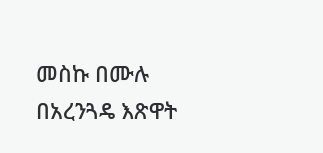መስኩ በሙሉ በአረንጓዴ እጽዋት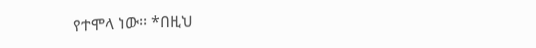የተሞላ ነው፡፡ *በዚህ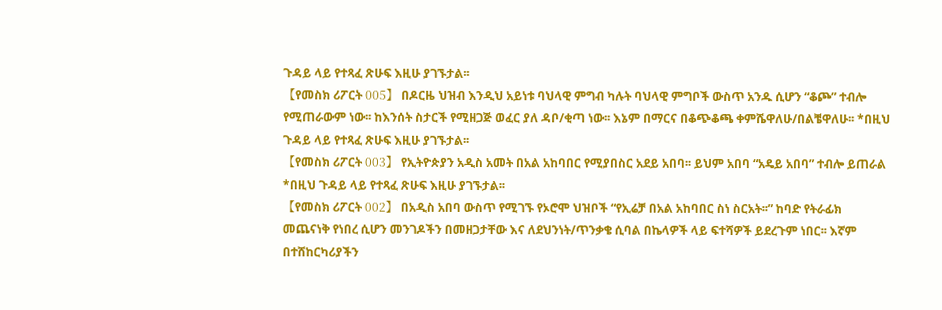ጉዳይ ላይ የተጻፈ ጽሁፍ እዚሁ ያገኙታል፡፡
【የመስክ ሪፖርት 005】 በዶርዜ ህዝብ እንዲህ አይነቱ ባህላዊ ምግብ ካሉት ባህላዊ ምግቦች ውስጥ አንዱ ሲሆን “ቆጮ” ተብሎ የሚጠራውም ነው፡፡ ከእንሰት ስታርች የሚዘጋጅ ወፈር ያለ ዳቦ/ቂጣ ነው፡፡ እኔም በማርና በቆጭቆጫ ቀምሼዋለሁ/በልቼዋለሁ፡፡ *በዚህ ጉዳይ ላይ የተጻፈ ጽሁፍ እዚሁ ያገኙታል፡፡
【የመስክ ሪፖርት 003】 የኢትዮጵያን አዲስ አመት በአል አከባበር የሚያበስር አደይ አበባ፡፡ ይህም አበባ “አዴይ አበባ” ተብሎ ይጠራል *በዚህ ጉዳይ ላይ የተጻፈ ጽሁፍ እዚሁ ያገኙታል፡፡
【የመስክ ሪፖርት 002】 በአዲስ አበባ ውስጥ የሚገኙ የኦሮሞ ህዝቦች “የኢሬቻ በአል አከባበር ስነ ስርአት፡፡” ከባድ የትራፊክ መጨናነቅ የነበረ ሲሆን መንገዶችን በመዘጋታቸው እና ለደህንነት/ጥንቃቄ ሲባል በኬላዎች ላይ ፍተሻዎች ይደረጉም ነበር፡፡ እኛም በተሸከርካሪያችን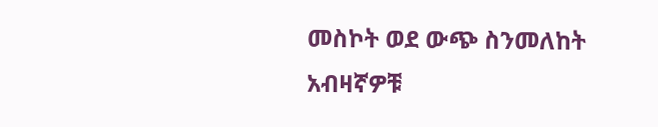መስኮት ወደ ውጭ ስንመለከት አብዛኛዎቹ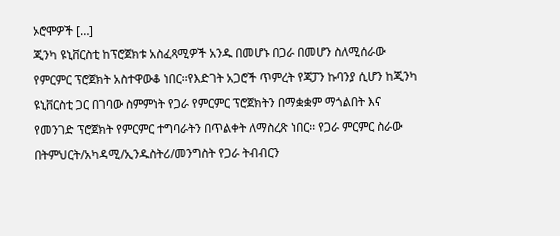ኦሮሞዎች […]
ጂንካ ዩኒቨርስቲ ከፕሮጀክቱ አስፈጻሚዎች አንዱ በመሆኑ በጋራ በመሆን ስለሚሰራው የምርምር ፕሮጀክት አስተዋውቆ ነበር፡፡የእድገት አጋሮች ጥምረት የጃፓን ኩባንያ ሲሆን ከጂንካ ዩኒቨርስቲ ጋር በገባው ስምምነት የጋራ የምርምር ፕሮጀክትን በማቋቋም ማጎልበት እና የመንገድ ፕሮጀክት የምርምር ተግባራትን በጥልቀት ለማስረጽ ነበር፡፡ የጋራ ምርምር ስራው በትምህርት/አካዳሚ/ኢንዱስትሪ/መንግስት የጋራ ትብብርን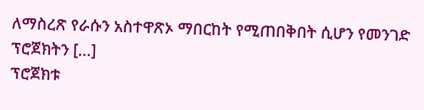ለማስረጽ የራሱን አስተዋጽኦ ማበርከት የሚጠበቅበት ሲሆን የመንገድ ፕሮጀክትን […]
ፕሮጀክቱ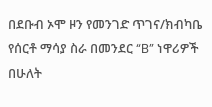በደቡብ ኦሞ ዞን የመንገድ ጥገና/ክብካቤ የሰርቶ ማሳያ ስራ በመንደር “B” ነዋሪዎች በሁለት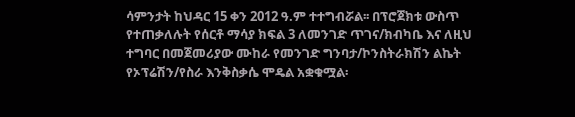ሳምንታት ከህዳር 15 ቀን 2012 ዓ.ም ተተግብሯል፡፡ በፕሮጀክቱ ውስጥ የተጠቃለሉት የሰርቶ ማሳያ ክፍል 3 ለመንገድ ጥገና/ክብካቤ እና ለዚህ ተግባር በመጀመሪያው ሙከራ የመንገድ ግንባታ/ኮንስትራክሽን ልኬት የኦፕሬሽን/የስራ እንቅስቃሴ ሞዴል አቋቁሟል፡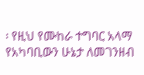፡ የዚህ የሙከራ ተግባር አላማ የአካባቢውን ሁኔታ ለመገንዘብ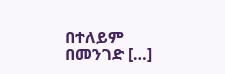በተለይም በመንገድ […]